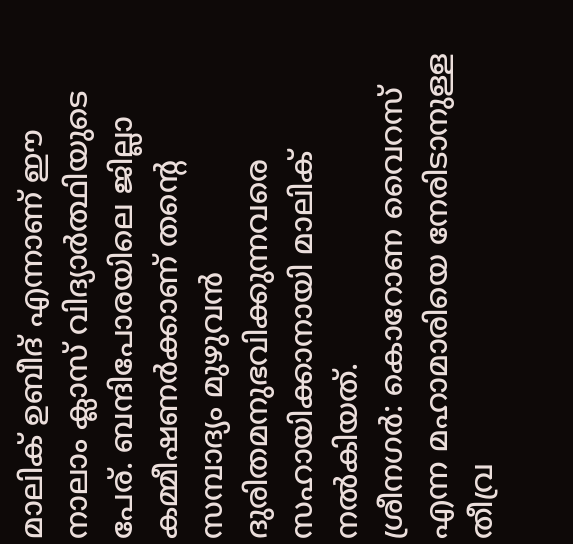മാലിക് ഉബീദ് എന്നാണ് ഈ നാലാം ക്ലാസ് വിദ്യാർത്ഥിയുടെ പേര്. ബന്ദിപോരയിലെ ജില്ലാ കമ്മീഷണർക്കാണ് തന്റെ സമ്പാദ്യം മുഴുവൻ ദുരിതമനുഭവിക്കുന്നവരെ സഹായിക്കാനായി മാലിക് നൽകിയത്.
ശ്രീനഗർ: കൊറോണ വൈറസ് എന്ന മഹാമാരിയെ നേരിടാനുള്ള തീവ്ര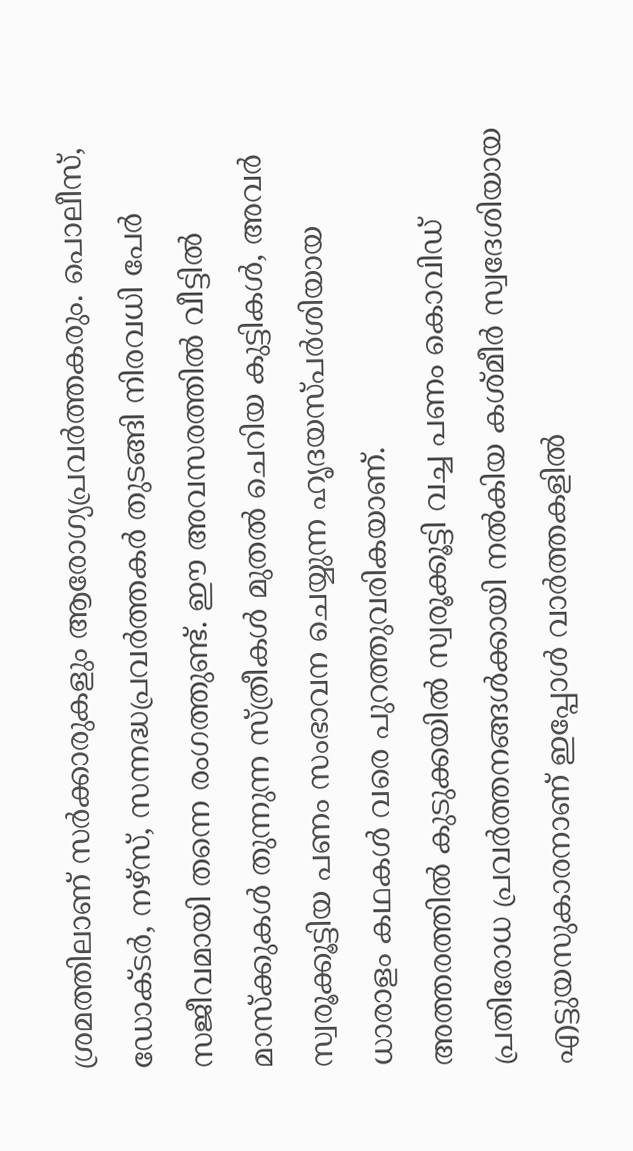ശ്രമത്തിലാണ് സർക്കാരുകളും ആരോഗ്യപ്രവർത്തകരും. പൊലീസ്, ഡോക്ടർ, നഴ്സ്, സന്നദ്ധപ്രവർത്തകർ തുടങ്ങി നിരവധി പേർ സജീവമായി തന്നെ രംഗത്തുണ്ട്. ഈ അവസരത്തിൽ വീട്ടിൽ മാസ്ക്കുകൾ തുന്നുന്ന സ്ത്രീകൾ മുതൽ ചെറിയ കുട്ടികൾ, അവർ സ്വരൂക്കൂട്ടിയ പണം സംഭാവന ചെയ്യുന്ന ഹൃദയസ്പർശിയായ ധാരാളം കഥകൾ വരെ പുറത്തുവരികയാണ്.
അത്തരത്തിൽ കുടുക്കയിൽ സ്വരൂക്കൂട്ടി വച്ച പണം കൊവിഡ് പ്രതിരോധ പ്രവർത്തനങ്ങൾക്കായി നൽകിയ കശ്മീർ സ്വദേശിയായ എട്ടുയസുകാരനാണ് ഇപ്പോൾ വാർത്തകളിൽ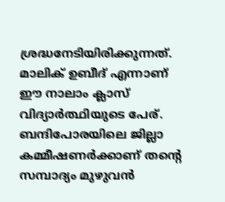ശ്രദ്ധനേടിയിരിക്കുന്നത്. മാലിക് ഉബീദ് എന്നാണ് ഈ നാലാം ക്ലാസ് വിദ്യാർത്ഥിയുടെ പേര്. ബന്ദിപോരയിലെ ജില്ലാ കമ്മീഷണർക്കാണ് തന്റെ സമ്പാദ്യം മുഴുവൻ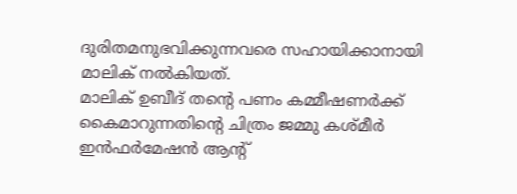ദുരിതമനുഭവിക്കുന്നവരെ സഹായിക്കാനായി മാലിക് നൽകിയത്.
മാലിക് ഉബീദ് തന്റെ പണം കമ്മീഷണർക്ക് കൈമാറുന്നതിന്റെ ചിത്രം ജമ്മു കശ്മീർ ഇൻഫർമേഷൻ ആന്റ്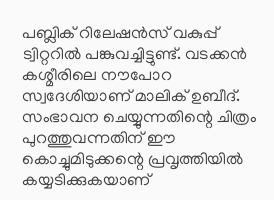പബ്ലിക് റിലേഷൻസ് വകുപ്പ് ട്വിറ്ററിൽ പങ്കുവച്ചിട്ടുണ്ട്. വടക്കൻ കശ്മീരിലെ നൗപോറ സ്വദേശിയാണ് മാലിക് ഉബീദ്. സംഭാവന ചെയ്യുന്നതിന്റെ ചിത്രം പുറത്തുവന്നതിന് ഈ കൊച്ചുമിടുക്കന്റെ പ്രവൃത്തിയിൽ കയ്യടിക്കുകയാണ്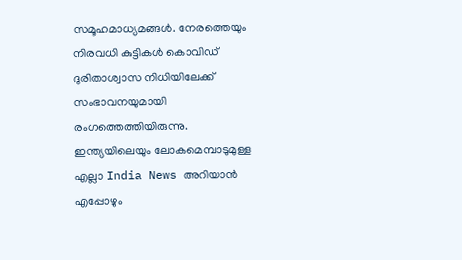സമൂഹമാധ്യമങ്ങൾ. നേരത്തെയും നിരവധി കുട്ടികൾ കൊവിഡ് ദുരിതാശ്വാസ നിധിയിലേക്ക് സംഭാവനയുമായി രംഗത്തെത്തിയിരുന്നു.
ഇന്ത്യയിലെയും ലോകമെമ്പാടുമുള്ള എല്ലാ India News അറിയാൻ എപ്പോഴും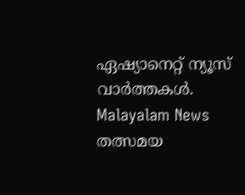ഏഷ്യാനെറ്റ് ന്യൂസ് വാർത്തകൾ. Malayalam News തത്സമയ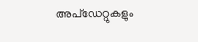അപ്ഡേറ്റുകളും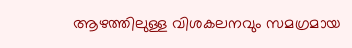ആഴത്തിലുള്ള വിശകലനവും സമഗ്രമായ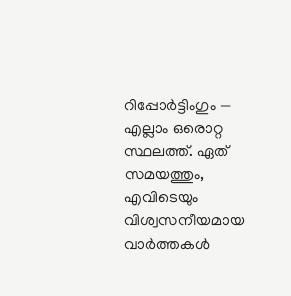റിപ്പോർട്ടിംഗും — എല്ലാം ഒരൊറ്റ സ്ഥലത്ത്. ഏത് സമയത്തും, എവിടെയും വിശ്വസനീയമായ വാർത്തകൾ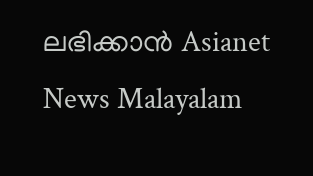ലഭിക്കാൻ Asianet News Malayalam